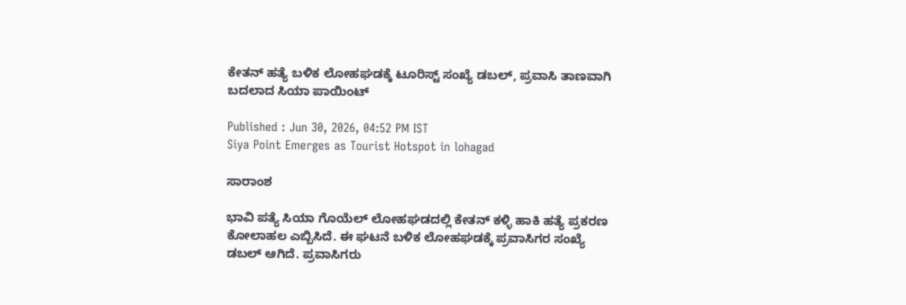ಕೇತನ್ ಹತ್ಯೆ ಬಳಿಕ ಲೋಹಘಡಕ್ಕೆ ಟೂರಿಸ್ಟ್ ಸಂಖ್ಯೆ ಡಬಲ್, ಪ್ರವಾಸಿ ತಾಣವಾಗಿ ಬದಲಾದ ಸಿಯಾ ಪಾಯಿಂಟ್

Published : Jun 30, 2026, 04:52 PM IST
Siya Point Emerges as Tourist Hotspot in lohagad

ಸಾರಾಂಶ

ಭಾವಿ ಪತ್ಯೆ ಸಿಯಾ ಗೊಯೆಲ್ ಲೋಹಘಡದಲ್ಲಿ ಕೇತನ್ ಕಳ್ಳಿ ಹಾಕಿ ಹತ್ಯೆ ಪ್ರಕರಣ ಕೋಲಾಹಲ ಎಬ್ಬಿಸಿದೆ. ಈ ಘಟನೆ ಬಳಿಕ ಲೋಹಘಡಕ್ಕೆ ಪ್ರವಾಸಿಗರ ಸಂಖ್ಯೆ ಡಬಲ್ ಆಗಿದೆ. ಪ್ರವಾಸಿಗರು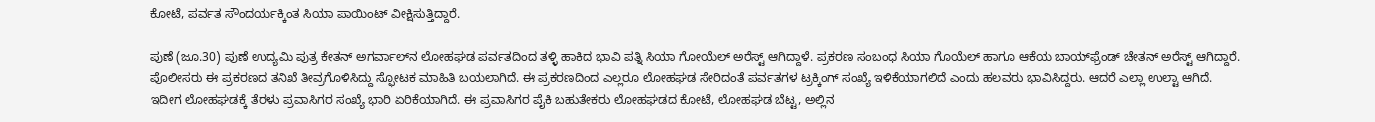ಕೋಟೆ, ಪರ್ವತ ಸೌಂದರ್ಯಕ್ಕಿಂತ ಸಿಯಾ ಪಾಯಿಂಟ್ ವೀಕ್ಷಿಸುತ್ತಿದ್ದಾರೆ.

ಪುಣೆ (ಜೂ.30) ಪುಣೆ ಉದ್ಯಮಿ ಪುತ್ರ ಕೇತನ್ ಅಗರ್ವಾಲ್‌ನ ಲೋಹಘಡ ಪರ್ವತದಿಂದ ತಳ್ಳಿ ಹಾಕಿದ ಭಾವಿ ಪತ್ನಿ ಸಿಯಾ ಗೋಯೆಲ್ ಅರೆಸ್ಟ್ ಆಗಿದ್ದಾಳೆ. ಪ್ರಕರಣ ಸಂಬಂಧ ಸಿಯಾ ಗೊಯೆಲ್ ಹಾಗೂ ಆಕೆಯ ಬಾಯ್‌ಫ್ರೆಂಡ್ ಚೇತನ್ ಅರೆಸ್ಟ್ ಆಗಿದ್ದಾರೆ. ಪೊಲೀಸರು ಈ ಪ್ರಕರಣದ ತನಿಖೆ ತೀವ್ರಗೊಳಿಸಿದ್ದು ಸ್ಫೋಟಕ ಮಾಹಿತಿ ಬಯಲಾಗಿದೆ. ಈ ಪ್ರಕರಣದಿಂದ ಎಲ್ಲರೂ ಲೋಹಘಡ ಸೇರಿದಂತೆ ಪರ್ವತಗಳ ಟ್ರಕ್ಕಿಂಗ್ ಸಂಖ್ಯೆ ಇಳಿಕೆಯಾಗಲಿದೆ ಎಂದು ಹಲವರು ಭಾವಿಸಿದ್ದರು. ಆದರೆ ಎಲ್ಲಾ ಉಲ್ಟಾ ಆಗಿದೆ. ಇದೀಗ ಲೋಹಘಡಕ್ಕೆ ತೆರಳು ಪ್ರವಾಸಿಗರ ಸಂಖ್ಯೆ ಭಾರಿ ಏರಿಕೆಯಾಗಿದೆ. ಈ ಪ್ರವಾಸಿಗರ ಪೈಕಿ ಬಹುತೇಕರು ಲೋಹಘಡದ ಕೋಟೆ, ಲೋಹಘಡ ಬೆಟ್ಟ, ಅಲ್ಲಿನ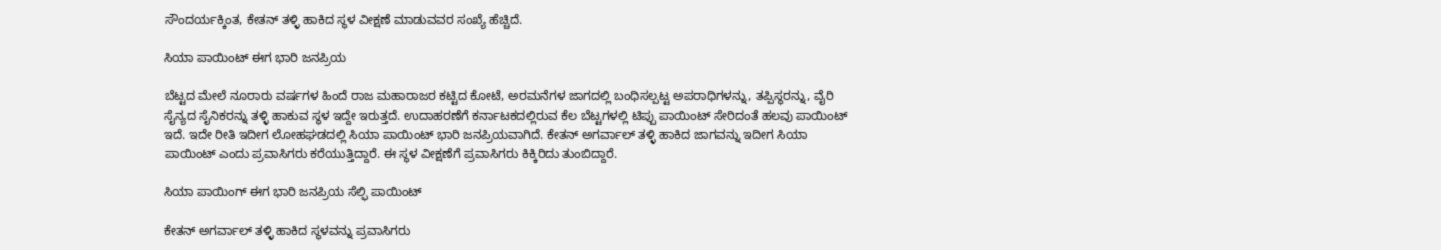ಸೌಂದರ್ಯಕ್ಕಿಂತ, ಕೇತನ್ ತಳ್ಳಿ ಹಾಕಿದ ಸ್ಥಳ ವೀಕ್ಷಣೆ ಮಾಡುವವರ ಸಂಖ್ಯೆ ಹೆಚ್ಚಿದೆ.

ಸಿಯಾ ಪಾಯಿಂಟ್ ಈಗ ಭಾರಿ ಜನಪ್ರಿಯ

ಬೆಟ್ಟದ ಮೇಲೆ ನೂರಾರು ವರ್ಷಗಳ ಹಿಂದೆ ರಾಜ ಮಹಾರಾಜರ ಕಟ್ಟಿದ ಕೋಟೆ, ಅರಮನೆಗಳ ಜಾಗದಲ್ಲಿ ಬಂಧಿಸಲ್ಪಟ್ಟ ಅಪರಾಧಿಗಳನ್ನು, ತಪ್ಪಿಸ್ಥರನ್ನು, ವೈರಿ ಸೈನ್ಯದ ಸೈನಿಕರನ್ನು ತಳ್ಳಿ ಹಾಕುವ ಸ್ಥಳ ಇದ್ದೇ ಇರುತ್ತದೆ. ಉದಾಹರಣೆಗೆ ಕರ್ನಾಟಕದಲ್ಲಿರುವ ಕೆಲ ಬೆಟ್ಟಗಳಲ್ಲಿ ಟಿಪ್ಪು ಪಾಯಿಂಟ್ ಸೇರಿದಂತೆ ಹಲವು ಪಾಯಿಂಟ್ ಇದೆ. ಇದೇ ರೀತಿ ಇದೀಗ ಲೋಹಘಡದಲ್ಲಿ ಸಿಯಾ ಪಾಯಿಂಟ್ ಭಾರಿ ಜನಪ್ರಿಯವಾಗಿದೆ. ಕೇತನ್ ಅಗರ್ವಾಲ್ ತಳ್ಳಿ ಹಾಕಿದ ಜಾಗವನ್ನು ಇದೀಗ ಸಿಯಾ ಪಾಯಿಂಟ್ ಎಂದು ಪ್ರವಾಸಿಗರು ಕರೆಯುತ್ತಿದ್ದಾರೆ. ಈ ಸ್ಥಳ ವೀಕ್ಷಣೆಗೆ ಪ್ರವಾಸಿಗರು ಕಿಕ್ಕಿರಿದು ತುಂಬಿದ್ದಾರೆ.

ಸಿಯಾ ಪಾಯಿಂಗ್ ಈಗ ಭಾರಿ ಜನಪ್ರಿಯ ಸೆಲ್ಫಿ ಪಾಯಿಂಟ್

ಕೇತನ್ ಅಗರ್ವಾಲ್ ತಳ್ಳಿ ಹಾಕಿದ ಸ್ಥಳವನ್ನು ಪ್ರವಾಸಿಗರು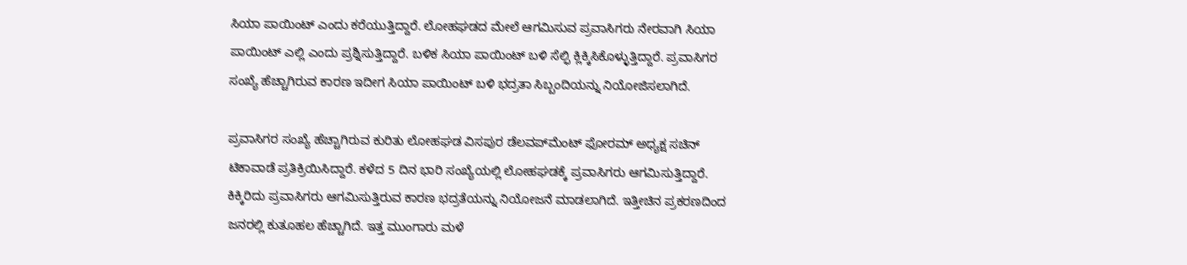ಸಿಯಾ ಪಾಯಿಂಟ್ ಎಂದು ಕರೆಯುತ್ತಿದ್ದಾರೆ. ಲೋಹಘಡದ ಮೇಲೆ ಆಗಮಿಸುವ ಪ್ರವಾಸಿಗರು ನೇರವಾಗಿ ಸಿಯಾ ಪಾಯಿಂಟ್ ಎಲ್ಲಿ ಎಂದು ಪ್ರಶ್ನಿಸುತ್ತಿದ್ದಾರೆ. ಬಳಿಕ ಸಿಯಾ ಪಾಯಿಂಟ್ ಬಳಿ ಸೆಲ್ಫಿ ಕ್ಲಿಕ್ಕಿಸಿಕೊಳ್ಳುತ್ತಿದ್ದಾರೆ. ಪ್ರವಾಸಿಗರ ಸಂಖ್ಯೆ ಹೆಚ್ಚಾಗಿರುವ ಕಾರಣ ಇದೀಗ ಸಿಯಾ ಪಾಯಿಂಟ್ ಬಳಿ ಭದ್ರತಾ ಸಿಬ್ಬಂದಿಯನ್ನು ನಿಯೋಜಿಸಲಾಗಿದೆ.

ಪ್ರವಾಸಿಗರ ಸಂಖ್ಯೆ ಹೆಚ್ಚಾಗಿರುವ ಕುರಿತು ಲೋಹಘಡ ವಿಸಪುರ ಡೆಲವಪ್‌ಮೆಂಟ್ ಫೋರಮ್ ಅಧ್ಯಕ್ಷ ಸಚಿನ್ ಟಿಕಾವಾಡೆ ಪ್ರತಿಕ್ರಿಯಿಸಿದ್ದಾರೆ. ಕಳೆದ 5 ದಿನ ಭಾರಿ ಸಂಖ್ಯೆಯಲ್ಲಿ ಲೋಹಘಡಕ್ಕೆ ಪ್ರವಾಸಿಗರು ಆಗಮಿಸುತ್ತಿದ್ದಾರೆ. ಕಿಕ್ಕಿರಿದು ಪ್ರವಾಸಿಗರು ಆಗಮಿಸುತ್ತಿರುವ ಕಾರಣ ಭದ್ರತೆಯನ್ನು ನಿಯೋಜನೆ ಮಾಡಲಾಗಿದೆ. ಇತ್ತೀಚಿನ ಪ್ರಕರಣದಿಂದ ಜನರಲ್ಲಿ ಕುತೂಹಲ ಹೆಚ್ಚಾಗಿದೆ. ಇತ್ತ ಮುಂಗಾರು ಮಳೆ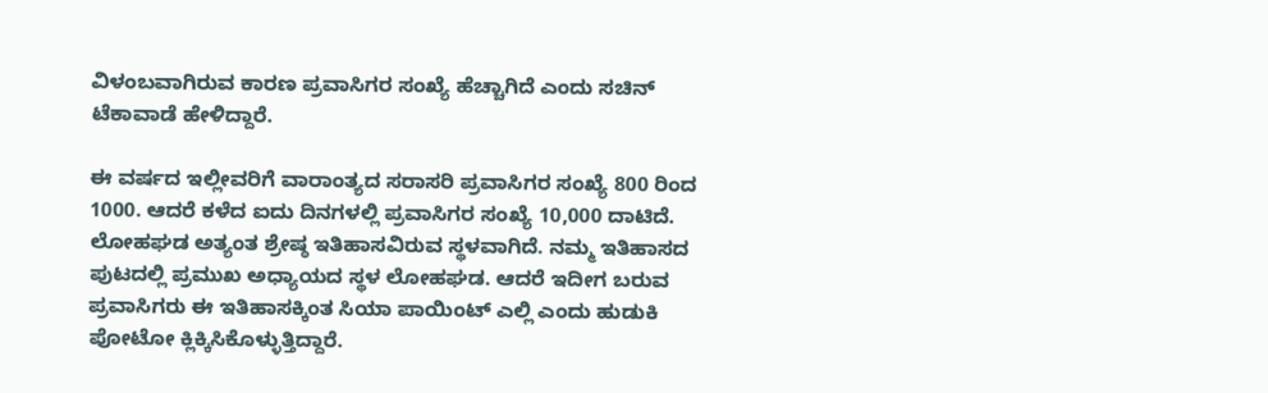ವಿಳಂಬವಾಗಿರುವ ಕಾರಣ ಪ್ರವಾಸಿಗರ ಸಂಖ್ಯೆ ಹೆಚ್ಚಾಗಿದೆ ಎಂದು ಸಚಿನ್ ಟೆಕಾವಾಡೆ ಹೇಳಿದ್ದಾರೆ.

ಈ ವರ್ಷದ ಇಲ್ಲೀವರಿಗೆ ವಾರಾಂತ್ಯದ ಸರಾಸರಿ ಪ್ರವಾಸಿಗರ ಸಂಖ್ಯೆ 800 ರಿಂದ 1000. ಆದರೆ ಕಳೆದ ಐದು ದಿನಗಳಲ್ಲಿ ಪ್ರವಾಸಿಗರ ಸಂಖ್ಯೆ 10,000 ದಾಟಿದೆ. ಲೋಹಘಡ ಅತ್ಯಂತ ಶ್ರೇಷ್ಠ ಇತಿಹಾಸವಿರುವ ಸ್ಥಳವಾಗಿದೆ. ನಮ್ಮ ಇತಿಹಾಸದ ಪುಟದಲ್ಲಿ ಪ್ರಮುಖ ಅಧ್ಯಾಯದ ಸ್ಥಳ ಲೋಹಘಡ. ಆದರೆ ಇದೀಗ ಬರುವ ಪ್ರವಾಸಿಗರು ಈ ಇತಿಹಾಸಕ್ಕಿಂತ ಸಿಯಾ ಪಾಯಿಂಟ್ ಎಲ್ಲಿ ಎಂದು ಹುಡುಕಿ ಪೋಟೋ ಕ್ಲಿಕ್ಕಿಸಿಕೊಳ್ಳುತ್ತಿದ್ದಾರೆ.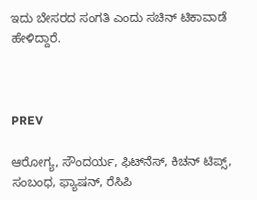ಇದು ಬೇಸರದ ಸಂಗತಿ ಎಂದು ಸಚಿನ್ ಟಿಕಾವಾಡೆ ಹೇಳಿದ್ದಾರೆ.



PREV

ಆರೋಗ್ಯ, ಸೌಂದರ್ಯ, ಫಿಟ್‌ನೆಸ್, ಕಿಚನ್ ಟಿಪ್ಸ್‌, ಸಂಬಂಧ, ಫ್ಯಾಷನ್, ರೆಸಿಪಿ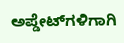ಅಪ್ಡೇಟ್‌ಗಳಿಗಾಗಿ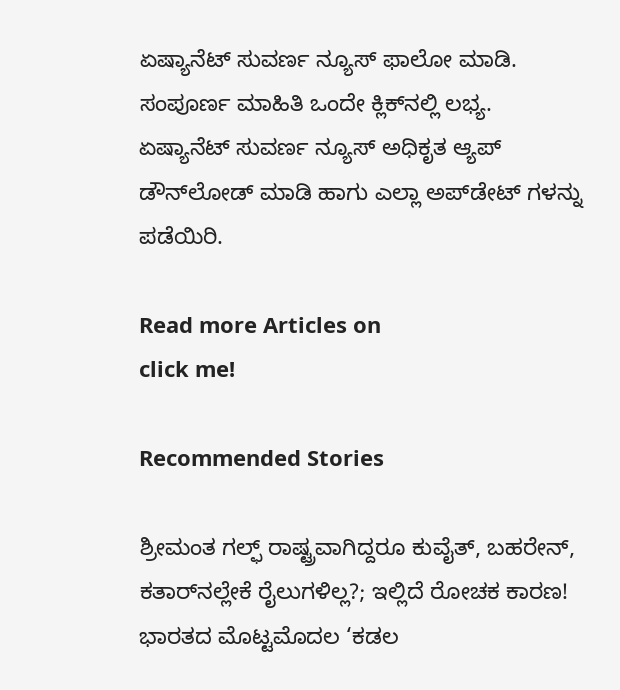ಏಷ್ಯಾನೆಟ್ ಸುವರ್ಣ ನ್ಯೂಸ್‌ ಫಾಲೋ ಮಾಡಿ. ಸಂಪೂರ್ಣ ಮಾಹಿತಿ ಒಂದೇ ಕ್ಲಿಕ್‌ನಲ್ಲಿ ಲಭ್ಯ. ಏಷ್ಯಾನೆಟ್ ಸುವರ್ಣ ನ್ಯೂಸ್ ಅಧಿಕೃತ ಆ್ಯಪ್ ಡೌನ್‌ಲೋಡ್ ಮಾಡಿ ಹಾಗು ಎಲ್ಲಾ ಅಪ್‌ಡೇಟ್ ಗಳನ್ನು ಪಡೆಯಿರಿ.

Read more Articles on
click me!

Recommended Stories

ಶ್ರೀಮಂತ ಗಲ್ಫ್‌ ರಾಷ್ಟ್ರವಾಗಿದ್ದರೂ ಕುವೈತ್‌, ಬಹರೇನ್‌, ಕತಾರ್‌ನಲ್ಲೇಕೆ ರೈಲುಗಳಿಲ್ಲ?; ಇಲ್ಲಿದೆ ರೋಚಕ ಕಾರಣ!
ಭಾರತದ ಮೊಟ್ಟಮೊದಲ ‘ಕಡಲ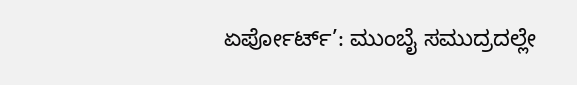ಏರ್ಪೋರ್ಟ್’: ಮುಂಬೈ ಸಮುದ್ರದಲ್ಲೇ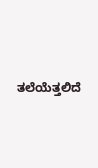ತಲೆಯೆತ್ತಲಿದೆ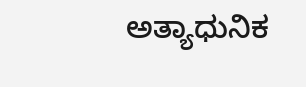ಅತ್ಯಾಧುನಿಕ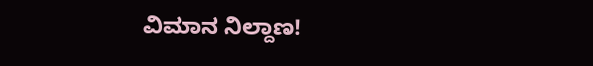ವಿಮಾನ ನಿಲ್ದಾಣ!